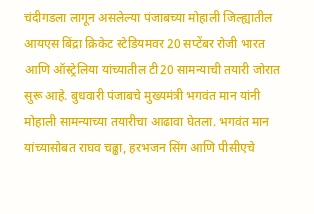चंदीगडला लागून असलेल्या पंजाबच्या मोहाली जिल्ह्यातील आयएस बिंद्रा क्रिकेट स्टेडियमवर 20 सप्टेंबर रोजी भारत आणि ऑस्ट्रेलिया यांच्यातील टी20 सामन्याची तयारी जोरात सुरू आहे. बुधवारी पंजाबचे मुख्यमंत्री भगवंत मान यांनी मोहाली सामन्याच्या तयारीचा आढावा घेतला. भगवंत मान यांच्यासोबत राघव चढ्ढा, हरभजन सिंग आणि पीसीएचे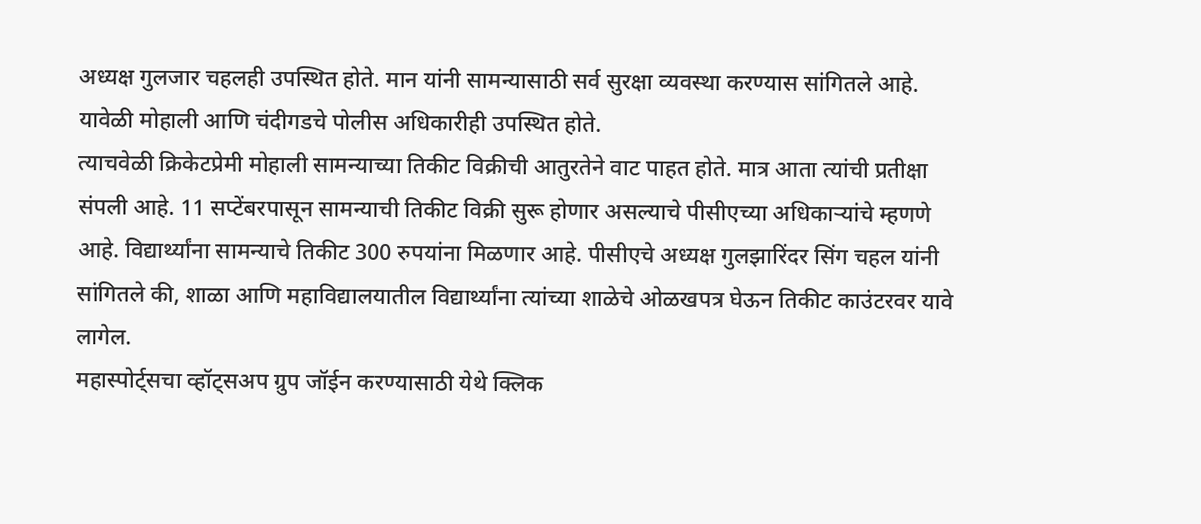अध्यक्ष गुलजार चहलही उपस्थित होते. मान यांनी सामन्यासाठी सर्व सुरक्षा व्यवस्था करण्यास सांगितले आहे. यावेळी मोहाली आणि चंदीगडचे पोलीस अधिकारीही उपस्थित होते.
त्याचवेळी क्रिकेटप्रेमी मोहाली सामन्याच्या तिकीट विक्रीची आतुरतेने वाट पाहत होते. मात्र आता त्यांची प्रतीक्षा संपली आहे. 11 सप्टेंबरपासून सामन्याची तिकीट विक्री सुरू होणार असल्याचे पीसीएच्या अधिकाऱ्यांचे म्हणणे आहे. विद्यार्थ्यांना सामन्याचे तिकीट 300 रुपयांना मिळणार आहे. पीसीएचे अध्यक्ष गुलझारिंदर सिंग चहल यांनी सांगितले की, शाळा आणि महाविद्यालयातील विद्यार्थ्यांना त्यांच्या शाळेचे ओळखपत्र घेऊन तिकीट काउंटरवर यावे लागेल.
महास्पोर्ट्सचा व्हॉट्सअप ग्रुप जॉईन करण्यासाठी येथे क्लिक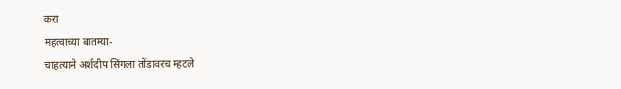करा
महत्वाच्या बातम्या-
चाहत्याने अर्शदीप सिंगला तोंडावरच म्हटले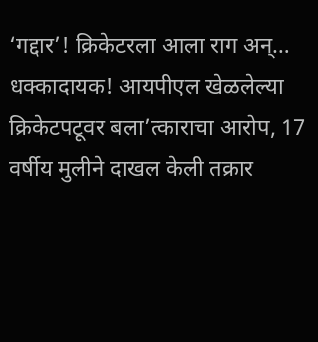‘गद्दार’! क्रिकेटरला आला राग अन्…
धक्कादायक! आयपीएल खेळलेल्या क्रिकेटपटूवर बला’त्काराचा आरोप, 17 वर्षीय मुलीने दाखल केली तक्रार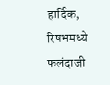हार्दिक, रिषभमध्ये फलंदाजी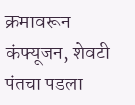क्रमावरून कंफ्यूजन, शेवटी पंतचा पडला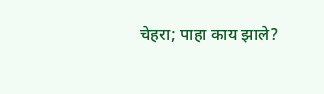चेहरा; पाहा काय झाले?